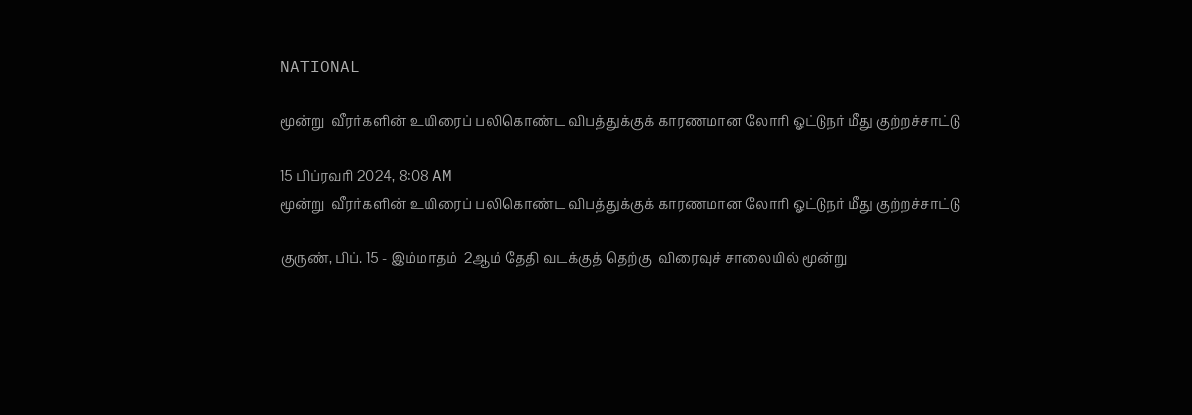NATIONAL

மூன்று  வீரர்களின் உயிரைப் பலிகொண்ட விபத்துக்குக் காரணமான லோரி ஓட்டுநர் மீது குற்றச்சாட்டு

15 பிப்ரவரி 2024, 8:08 AM
மூன்று  வீரர்களின் உயிரைப் பலிகொண்ட விபத்துக்குக் காரணமான லோரி ஓட்டுநர் மீது குற்றச்சாட்டு

குருண், பிப். 15 - இம்மாதம்  2ஆம் தேதி வடக்குத் தெற்கு  விரைவுச் சாலையில் மூன்று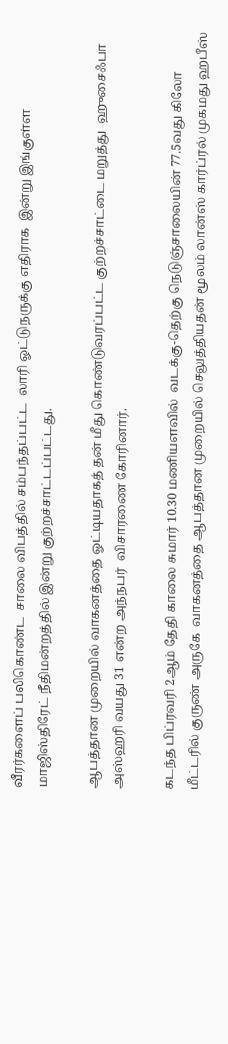வீரர்களைப் பலிகொண்ட  சாலை விபத்தில் சம்பந்தப்பட்ட  லாரி ஓட்டுநருக்கு எதிராக  இன்று இங்குள்ள  மாஜிஸ்திரேட் நீதிமன்றத்தில் இன்று குற்றச்சாட்டப்பட்டது.

ஆபத்தான முறையில் வாகனத்தை ஓட்டியதாகத் தன் மீது கொண்டுவரப்பட்ட குற்றச்சாட்டை மறுத்து  ஹுசைஃபா அஸ்ஹரி வயது 31 என்ற அந்நபர்  விசாரணை கோரினார்.

கடந்த பிப்ரவரி 2ஆம் தேதி காலை சுமார் 10.30 மணியளவில்  வடக்கு-தெற்கு நெடுஞ்சாலையின் 77.5வது கிலோ மீட்டரில் குருண் அருகே  வாகனத்தை ஆபத்தான முறையில் செலுத்தியதன் மூலம் லான்ஸ் கார்ப்ரல் முகமது ஹபீஸ்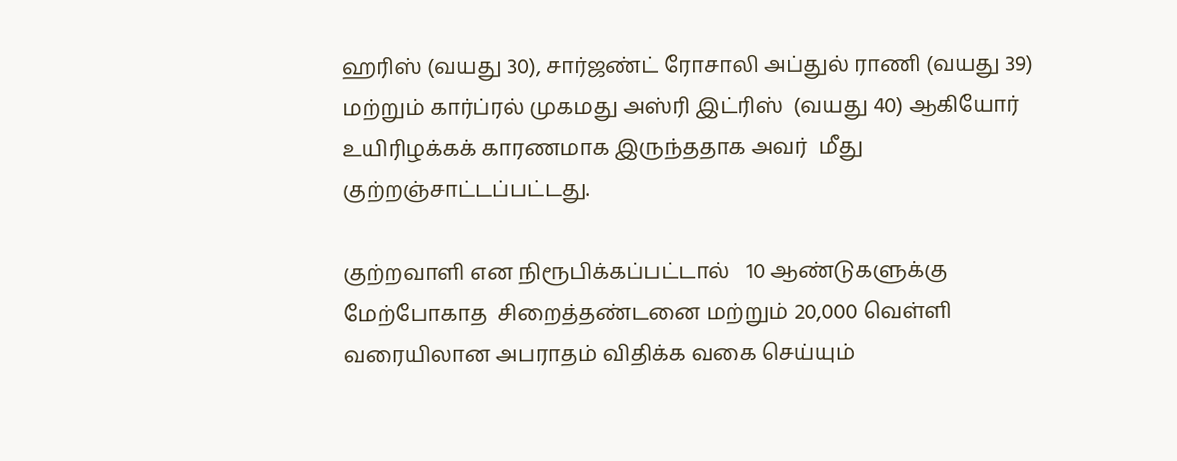ஹரிஸ் (வயது 30), சார்ஜண்ட் ரோசாலி அப்துல் ராணி (வயது 39) மற்றும் கார்ப்ரல் முகமது அஸ்ரி இட்ரிஸ்  (வயது 40) ஆகியோர்  உயிரிழக்கக் காரணமாக இருந்ததாக அவர்  மீது குற்றஞ்சாட்டப்பட்டது.

குற்றவாளி என நிரூபிக்கப்பட்டால்   10 ஆண்டுகளுக்கு மேற்போகாத  சிறைத்தண்டனை மற்றும் 20,000 வெள்ளி வரையிலான அபராதம் விதிக்க வகை செய்யும்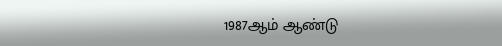1987ஆம் ஆண்டு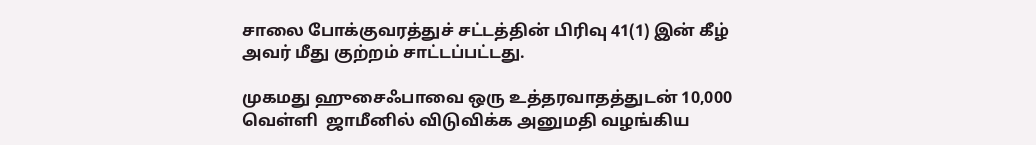சாலை போக்குவரத்துச் சட்டத்தின் பிரிவு 41(1) இன் கீழ் அவர் மீது குற்றம் சாட்டப்பட்டது.

முகமது ஹுசைஃபாவை ஒரு உத்தரவாதத்துடன் 10,000 வெள்ளி  ஜாமீனில் விடுவிக்க அனுமதி வழங்கிய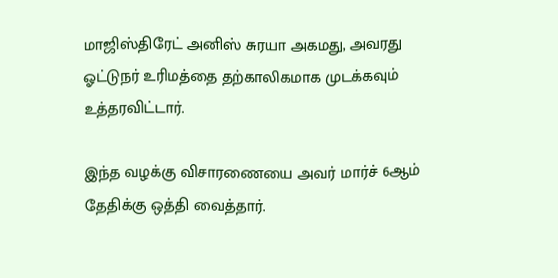மாஜிஸ்திரேட் அனிஸ் சுரயா அகமது, அவரது ஓட்டுநர் உரிமத்தை தற்காலிகமாக முடக்கவும் உத்தரவிட்டார்.

இந்த வழக்கு விசாரணையை அவர் மார்ச் 6ஆம் தேதிக்கு ஒத்தி வைத்தார்.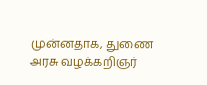முன்னதாக, துணை அரசு வழக்கறிஞர்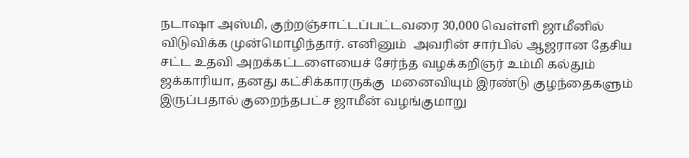நடாஷா அஸ்மி, குற்றஞ்சாட்டப்பட்டவரை 30,000 வெள்ளி ஜாமீனில் விடுவிக்க முன்மொழிந்தார். எனினும்  அவரின் சார்பில் ஆஜரான தேசிய சட்ட உதவி அறக்கட்டளையைச் சேர்ந்த வழக்கறிஞர் உம்மி கல்தும் ஜக்காரியா, தனது கட்சிக்காரருக்கு  மனைவியும் இரண்டு குழந்தைகளும் இருப்பதால் குறைந்தபட்ச ஜாமீன் வழங்குமாறு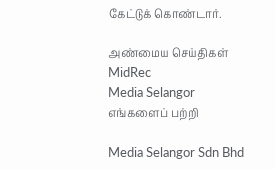கேட்டுக் கொண்டார்.

அண்மைய செய்திகள்
MidRec
Media Selangor
எங்களைப் பற்றி

Media Selangor Sdn Bhd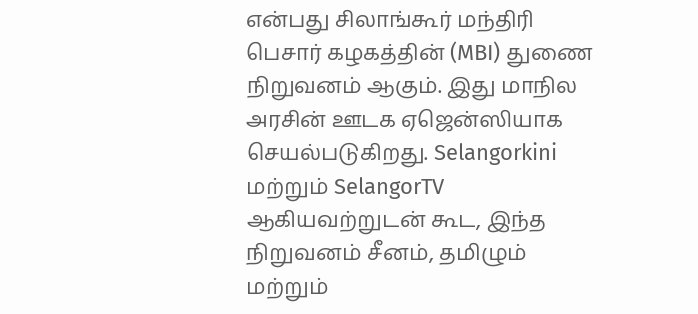என்பது சிலாங்கூர் மந்திரி பெசார் கழகத்தின் (MBI) துணை நிறுவனம் ஆகும். இது மாநில அரசின் ஊடக ஏஜென்ஸியாக செயல்படுகிறது. Selangorkini மற்றும் SelangorTV ஆகியவற்றுடன் கூட, இந்த நிறுவனம் சீனம், தமிழும் மற்றும்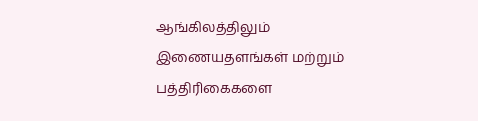ஆங்கிலத்திலும் இணையதளங்கள் மற்றும் பத்திரிகைகளை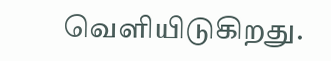வெளியிடுகிறது.